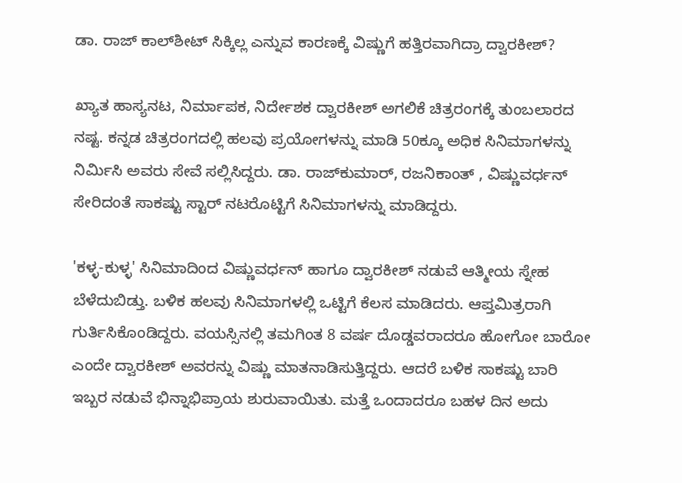ಡಾ. ರಾಜ್ ಕಾಲ್‌ಶೀಟ್ ಸಿಕ್ಕಿಲ್ಲ ಎನ್ನುವ ಕಾರಣಕ್ಕೆ ವಿಷ್ಣುಗೆ ಹತ್ತಿರವಾಗಿದ್ರಾ ದ್ವಾರಕೀಶ್?

ಖ್ಯಾತ ಹಾಸ್ಯನಟ, ನಿರ್ಮಾಪಕ, ನಿರ್ದೇಶಕ ದ್ವಾರಕೀಶ್ ಅಗಲಿಕೆ ಚಿತ್ರರಂಗಕ್ಕೆ ತುಂಬಲಾರದ ನಷ್ಟ. ಕನ್ನಡ ಚಿತ್ರರಂಗದಲ್ಲಿ ಹಲವು ಪ್ರಯೋಗಳನ್ನು ಮಾಡಿ 50ಕ್ಕೂ ಅಧಿಕ ಸಿನಿಮಾಗಳನ್ನು ನಿರ್ಮಿಸಿ ಅವರು ಸೇವೆ ಸಲ್ಲಿಸಿದ್ದರು. ಡಾ. ರಾಜ್‌ಕುಮಾರ್, ರಜನಿಕಾಂತ್ , ವಿಷ್ಣುವರ್ಧನ್ ಸೇರಿದಂತೆ ಸಾಕಷ್ಟು ಸ್ಟಾರ್ ನಟರೊಟ್ಟಿಗೆ ಸಿನಿಮಾಗಳನ್ನು ಮಾಡಿದ್ದರು.

'ಕಳ್ಳ-ಕುಳ್ಳ' ಸಿನಿಮಾದಿಂದ ವಿಷ್ಣುವರ್ಧನ್ ಹಾಗೂ ದ್ವಾರಕೀಶ್ ನಡುವೆ ಆತ್ಮೀಯ ಸ್ನೇಹ ಬೆಳೆದುಬಿಡ್ತು. ಬಳಿಕ ಹಲವು ಸಿನಿಮಾಗಳಲ್ಲಿ ಒಟ್ಟಿಗೆ ಕೆಲಸ ಮಾಡಿದರು. ಆಪ್ತಮಿತ್ರರಾಗಿ ಗುರ್ತಿಸಿಕೊಂಡಿದ್ದರು. ವಯಸ್ಸಿನಲ್ಲಿ ತಮಗಿಂತ 8 ವರ್ಷ ದೊಡ್ಡವರಾದರೂ ಹೋಗೋ ಬಾರೋ ಎಂದೇ ದ್ವಾರಕೀಶ್ ಅವರನ್ನು ವಿಷ್ಣು ಮಾತನಾಡಿಸುತ್ತಿದ್ದರು. ಆದರೆ ಬಳಿಕ ಸಾಕಷ್ಟು ಬಾರಿ ಇಬ್ಬರ ನಡುವೆ ಭಿನ್ನಾಭಿಪ್ರಾಯ ಶುರುವಾಯಿತು. ಮತ್ತೆ ಒಂದಾದರೂ ಬಹಳ ದಿನ ಅದು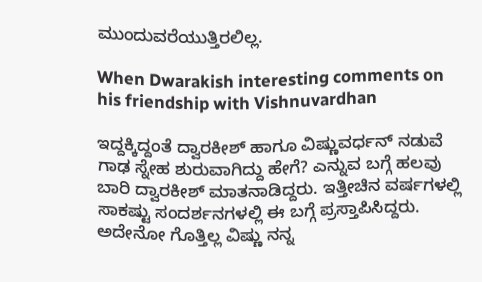ಮುಂದುವರೆಯುತ್ತಿರಲಿಲ್ಲ.

When Dwarakish interesting comments on his friendship with Vishnuvardhan

ಇದ್ದಕ್ಕಿದ್ದಂತೆ ದ್ವಾರಕೀಶ್ ಹಾಗೂ ವಿಷ್ಣುವರ್ಧನ್ ನಡುವೆ ಗಾಢ ಸ್ನೇಹ ಶುರುವಾಗಿದ್ದು ಹೇಗೆ? ಎನ್ನುವ ಬಗ್ಗೆ ಹಲವು ಬಾರಿ ದ್ವಾರಕೀಶ್ ಮಾತನಾಡಿದ್ದರು. ಇತ್ತೀಚಿನ ವರ್ಷಗಳಲ್ಲಿ ಸಾಕಷ್ಟು ಸಂದರ್ಶನಗಳಲ್ಲಿ ಈ ಬಗ್ಗೆ ಪ್ರಸ್ತಾಪಿಸಿದ್ದರು. ಅದೇನೋ ಗೊತ್ತಿಲ್ಲ ವಿಷ್ಣು ನನ್ನ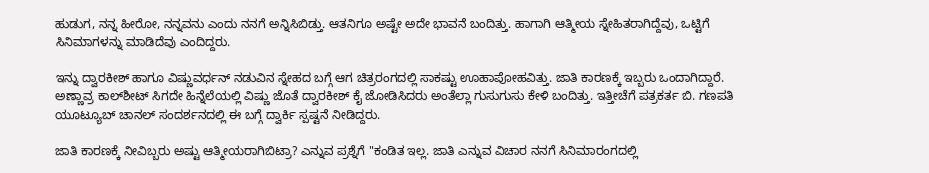ಹುಡುಗ, ನನ್ನ ಹೀರೋ, ನನ್ನವನು ಎಂದು ನನಗೆ ಅನ್ನಿಸಿಬಿಡ್ತು. ಆತನಿಗೂ ಅಷ್ಟೇ ಅದೇ ಭಾವನೆ ಬಂದಿತ್ತು. ಹಾಗಾಗಿ ಆತ್ಮೀಯ ಸ್ನೇಹಿತರಾಗಿದ್ದೆವು, ಒಟ್ಟಿಗೆ ಸಿನಿಮಾಗಳನ್ನು ಮಾಡಿದೆವು ಎಂದಿದ್ದರು.

ಇನ್ನು ದ್ವಾರಕೀಶ್ ಹಾಗೂ ವಿಷ್ಣುವರ್ಧನ್ ನಡುವಿನ ಸ್ನೇಹದ ಬಗ್ಗೆ ಆಗ ಚಿತ್ರರಂಗದಲ್ಲಿ ಸಾಕಷ್ಟು ಊಹಾಪೋಹವಿತ್ತು. ಜಾತಿ ಕಾರಣಕ್ಕೆ ಇಬ್ಬರು ಒಂದಾಗಿದ್ದಾರೆ. ಅಣ್ಣಾವ್ರ ಕಾಲ್‌ಶೀಟ್ ಸಿಗದೇ ಹಿನ್ನೆಲೆಯಲ್ಲಿ ವಿಷ್ಣು ಜೊತೆ ದ್ವಾರಕೀಶ್ ಕೈ ಜೋಡಿಸಿದರು ಅಂತೆಲ್ಲಾ ಗುಸುಗುಸು ಕೇಳಿ ಬಂದಿತ್ತು. ಇತ್ತೀಚೆಗೆ ಪತ್ರಕರ್ತ ಬಿ. ಗಣಪತಿ ಯೂಟ್ಯೂಬ್ ಚಾನಲ್‌ ಸಂದರ್ಶನದಲ್ಲಿ ಈ ಬಗ್ಗೆ ದ್ವಾರ್ಕಿ ಸ್ಪಷ್ಟನೆ ನೀಡಿದ್ದರು.

ಜಾತಿ ಕಾರಣಕ್ಕೆ ನೀವಿಬ್ಬರು ಅಷ್ಟು ಆತ್ಮೀಯರಾಗಿಬಿಟ್ರಾ? ಎನ್ನುವ ಪ್ರಶ್ನೆಗೆ "ಕಂಡಿತ ಇಲ್ಲ. ಜಾತಿ ಎನ್ನುವ ವಿಚಾರ ನನಗೆ ಸಿನಿಮಾರಂಗದಲ್ಲಿ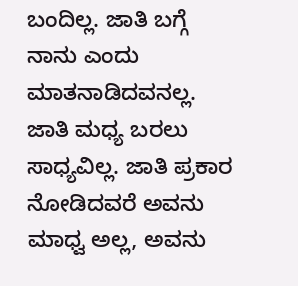ಬಂದಿಲ್ಲ. ಜಾತಿ ಬಗ್ಗೆ ನಾನು ಎಂದು ಮಾತನಾಡಿದವನಲ್ಲ. ಜಾತಿ ಮಧ್ಯ ಬರಲು ಸಾಧ್ಯವಿಲ್ಲ. ಜಾತಿ ಪ್ರಕಾರ ನೋಡಿದವರೆ ಅವನು ಮಾಧ್ವ ಅಲ್ಲ, ಅವನು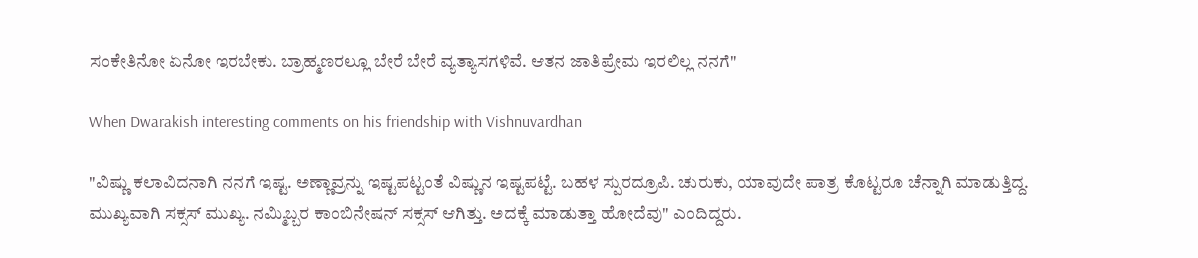ಸಂಕೇತಿನೋ ಏನೋ ಇರಬೇಕು. ಬ್ರಾಹ್ಮಣರಲ್ಲೂ ಬೇರೆ ಬೇರೆ ವ್ಯತ್ಯಾಸಗಳಿವೆ. ಆತನ ಜಾತಿಪ್ರೇಮ ಇರಲಿಲ್ಲ ನನಗೆ"

When Dwarakish interesting comments on his friendship with Vishnuvardhan

"ವಿಷ್ಣು ಕಲಾವಿದನಾಗಿ ನನಗೆ ಇಷ್ಟ. ಅಣ್ಣಾವ್ರನ್ನು ಇಷ್ಟಪಟ್ಟಂತೆ ವಿಷ್ಣುನ ಇಷ್ಟಪಟ್ಟೆ. ಬಹಳ ಸ್ಪುರದ್ರೂಪಿ. ಚುರುಕು, ಯಾವುದೇ ಪಾತ್ರ ಕೊಟ್ಟರೂ ಚೆನ್ನಾಗಿ ಮಾಡುತ್ತಿದ್ದ. ಮುಖ್ಯವಾಗಿ ಸಕ್ಸಸ್ ಮುಖ್ಯ. ನಮ್ಮಿಬ್ಬರ ಕಾಂಬಿನೇಷನ್‌ ಸಕ್ಸಸ್ ಆಗಿತ್ತು. ಅದಕ್ಕೆ ಮಾಡುತ್ತಾ ಹೋದೆವು" ಎಂದಿದ್ದರು.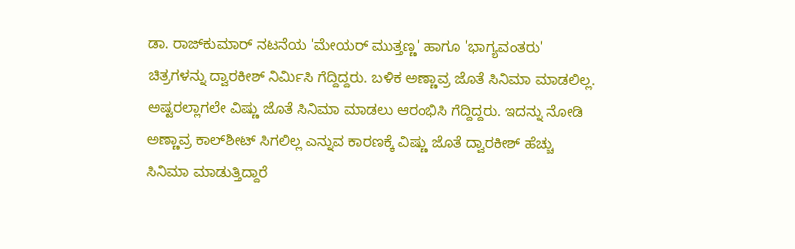ಡಾ. ರಾಜ್‌ಕುಮಾರ್ ನಟನೆಯ 'ಮೇಯರ್ ಮುತ್ತಣ್ಣ' ಹಾಗೂ 'ಭಾಗ್ಯವಂತರು' ಚಿತ್ರಗಳನ್ನು ದ್ವಾರಕೀಶ್ ನಿರ್ಮಿಸಿ ಗೆದ್ದಿದ್ದರು. ಬಳಿಕ ಅಣ್ಣಾವ್ರ ಜೊತೆ ಸಿನಿಮಾ ಮಾಡಲಿಲ್ಲ. ಅಷ್ಟರಲ್ಲಾಗಲೇ ವಿಷ್ಣು ಜೊತೆ ಸಿನಿಮಾ ಮಾಡಲು ಆರಂಭಿಸಿ ಗೆದ್ದಿದ್ದರು. ಇದನ್ನು ನೋಡಿ ಅಣ್ಣಾವ್ರ ಕಾಲ್‌ಶೀಟ್ ಸಿಗಲಿಲ್ಲ ಎನ್ನುವ ಕಾರಣಕ್ಕೆ ವಿಷ್ಣು ಜೊತೆ ದ್ವಾರಕೀಶ್ ಹೆಚ್ಚು ಸಿನಿಮಾ ಮಾಡುತ್ತಿದ್ದಾರೆ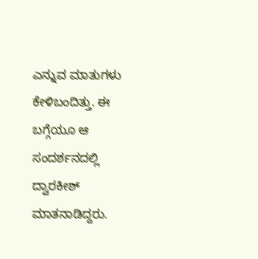ಎನ್ನುವ ಮಾತುಗಳು ಕೇಳಿಬಂದಿತ್ತು. ಈ ಬಗ್ಗೆಯೂ ಆ ಸಂದರ್ಶನದಲ್ಲಿ ದ್ವಾರಕೀಶ್ ಮಾತನಾಡಿದ್ದರು.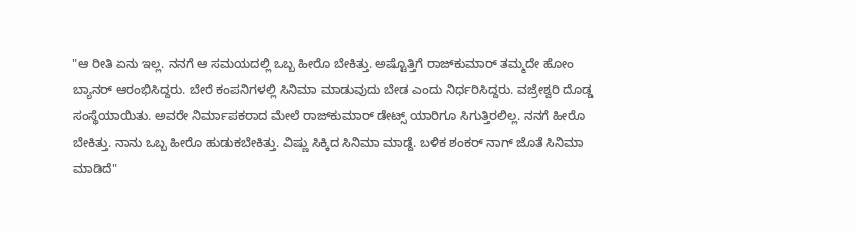"ಆ ರೀತಿ ಏನು ಇಲ್ಲ. ನನಗೆ ಆ ಸಮಯದಲ್ಲಿ ಒಬ್ಬ ಹೀರೊ ಬೇಕಿತ್ತು. ಅಷ್ಟೊತ್ತಿಗೆ ರಾಜ್‌ಕುಮಾರ್ ತಮ್ಮದೇ ಹೋಂ ಬ್ಯಾನರ್ ಆರಂಭಿಸಿದ್ದರು. ಬೇರೆ ಕಂಪನಿಗಳಲ್ಲಿ ಸಿನಿಮಾ ಮಾಡುವುದು ಬೇಡ ಎಂದು ನಿರ್ಧರಿಸಿದ್ದರು. ವಜ್ರೇಶ್ವರಿ ದೊಡ್ಡ ಸಂಸ್ಥೆಯಾಯಿತು. ಅವರೇ ನಿರ್ಮಾಪಕರಾದ ಮೇಲೆ ರಾಜ್‌ಕುಮಾರ್ ಡೇಟ್ಸ್ ಯಾರಿಗೂ ಸಿಗುತ್ತಿರಲಿಲ್ಲ. ನನಗೆ ಹೀರೊ ಬೇಕಿತ್ತು. ನಾನು ಒಬ್ಬ ಹೀರೊ ಹುಡುಕಬೇಕಿತ್ತು. ವಿಷ್ಣು ಸಿಕ್ಕಿದ ಸಿನಿಮಾ ಮಾಡ್ದೆ. ಬಳಿಕ ಶಂಕರ್ ನಾಗ್ ಜೊತೆ ಸಿನಿಮಾ ಮಾಡಿದೆ"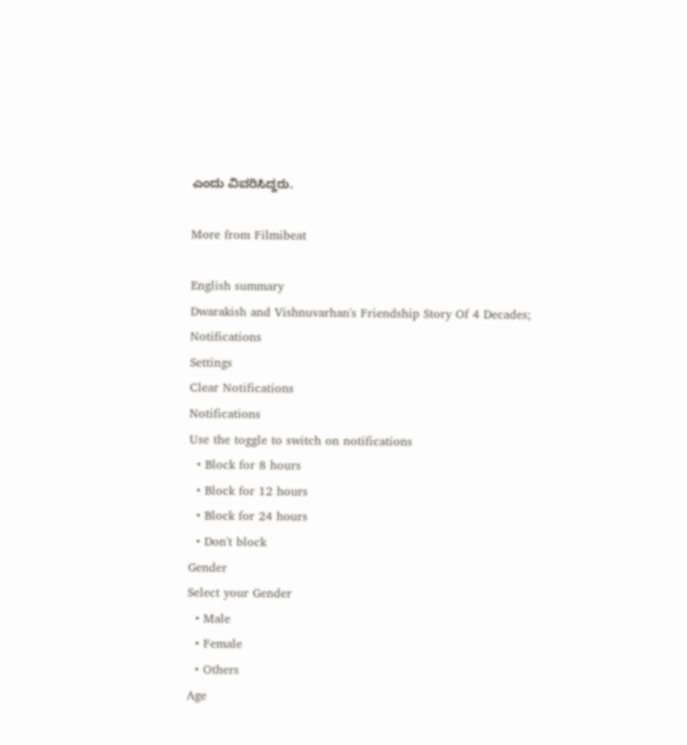ಎಂದು ವಿವರಿಸಿದ್ದರು.

More from Filmibeat

English summary
Dwarakish and Vishnuvarhan's Friendship Story Of 4 Decades;
Notifications
Settings
Clear Notifications
Notifications
Use the toggle to switch on notifications
  • Block for 8 hours
  • Block for 12 hours
  • Block for 24 hours
  • Don't block
Gender
Select your Gender
  • Male
  • Female
  • Others
Age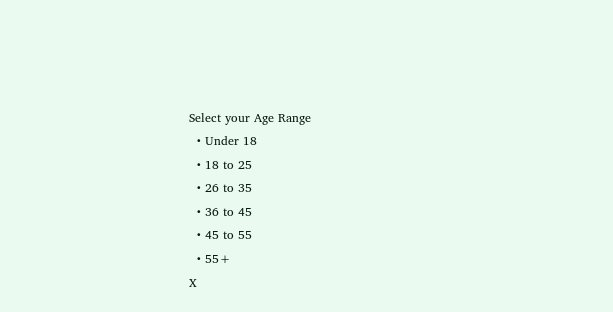Select your Age Range
  • Under 18
  • 18 to 25
  • 26 to 35
  • 36 to 45
  • 45 to 55
  • 55+
X